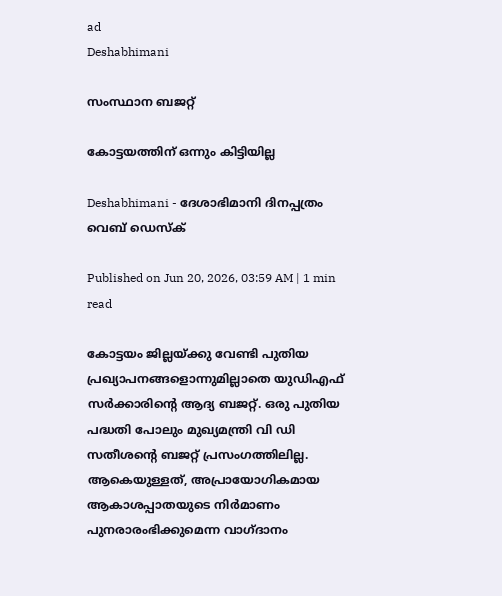ad
Deshabhimani

സംസ്ഥാന ബജറ്റ്‌

കോട്ടയത്തിന്‌ ഒന്നും കിട്ടിയില്ല

Deshabhimani - ദേശാഭിമാനി ദിനപ്പത്രം
വെബ് ഡെസ്ക്

Published on Jun 20, 2026, 03:59 AM | 1 min read

കോട്ടയം ജില്ലയ്‌ക്കു വേണ്ടി പുതിയ പ്രഖ്യാപനങ്ങളൊന്നുമില്ലാതെ യുഡിഎഫ്‌ സർക്കാരിന്റെ ആദ്യ ബജറ്റ്‌. ഒരു പുതിയ പദ്ധതി പോലും മുഖ്യമന്ത്രി വി ഡി സതീശന്റെ ബജറ്റ്‌ പ്രസംഗത്തിലില്ല. ആകെയുള്ളത്‌, അപ്രായോഗികമായ ആകാശപ്പാതയുടെ നിർമാണം പുനരാരംഭിക്കുമെന്ന വാഗ്‌ദാനം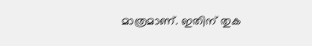മാത്രമാണ്‌. ഇതിന്‌ തുക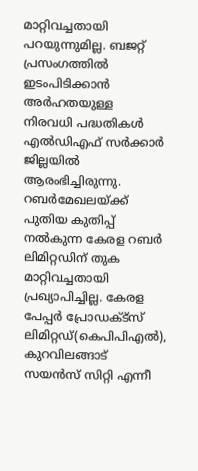മാറ്റിവച്ചതായി പറയുന്നുമില്ല. ബജറ്റ്‌ പ്രസംഗത്തിൽ ഇടംപിടിക്കാൻ അർഹതയുള്ള നിരവധി പദ്ധതികൾ എൽഡിഎഫ്‌ സർക്കാർ ജില്ലയിൽ ആരംഭിച്ചിരുന്നു. റബർമേഖലയ്‌ക്ക്‌ പുതിയ കുതിപ്പ്‌ നൽകുന്ന കേരള റബർ ലിമിറ്റഡിന്‌ തുക മാറ്റിവച്ചതായി പ്രഖ്യാപിച്ചില്ല. കേരള പേപ്പർ പ്രോഡക്ട്‌സ്‌ ലിമിറ്റഡ്‌(കെപിപിഎൽ), കുറവിലങ്ങാട്‌ സയൻസ്‌ സിറ്റി എന്നീ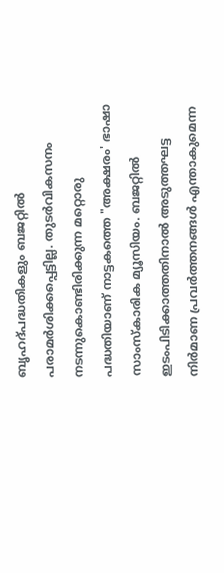ബൃഹദ്‌പദ്ധതികളും ബജറ്റിൽ പരാമർശിക്കപ്പെട്ടില്ല. തുടർവികസനം നടന്നുകൊണ്ടിരിക്കുന്ന മറ്റൊരു പദ്ധതിയാണ്‌ നാട്ടകത്തെ "അക്ഷരം' ഭാഷാ സാംസ്‌കാരിക മ്യൂസിയം. ബജറ്റിൽ ഇടംപിടിക്കാത്തതിനാൽ അടുത്തഘട്ട നിർമാണ പ്രവർത്തനങ്ങൾ എന്താകുമെന്ന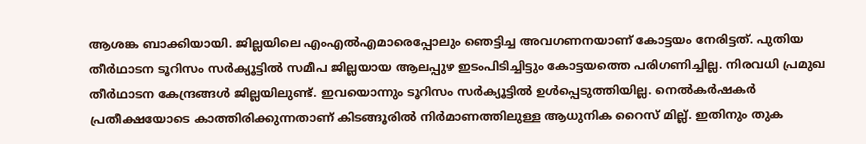ആശങ്ക ബാക്കിയായി. ജില്ലയിലെ എംഎൽഎമാരെപ്പോലും ഞെട്ടിച്ച അവഗണനയാണ്‌ കോട്ടയം നേരിട്ടത്‌. പുതിയ തീർഥാടന ടൂറിസം സർക്യൂട്ടിൽ സമീപ ജില്ലയായ ആലപ്പുഴ ഇടംപിടിച്ചിട്ടും കോട്ടയത്തെ പരിഗണിച്ചില്ല. നിരവധി പ്രമുഖ തീർഥാടന കേന്ദ്രങ്ങൾ ജില്ലയിലുണ്ട്‌. ഇവയൊന്നും ടൂറിസം സർക്യൂട്ടിൽ ഉൾപ്പെടുത്തിയില്ല. നെൽകർഷകർ പ്രതീക്ഷയോടെ കാത്തിരിക്കുന്നതാണ്‌ കിടങ്ങൂരിൽ നിർമാണത്തിലുള്ള ആധുനിക റൈസ്‌ മില്ല്‌. ഇതിനും തുക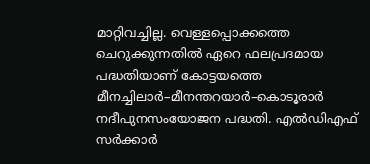മാറ്റിവച്ചില്ല. വെള്ളപ്പൊക്കത്തെ ചെറുക്കുന്നതിൽ ഏറെ ഫലപ്രദമായ പദ്ധതിയാണ്‌ കോട്ടയത്തെ മീനച്ചിലാർ–മീനന്തറയാർ–കൊടൂരാർ നദീപുനസംയോജന പദ്ധതി. എൽഡിഎഫ്‌ സർക്കാർ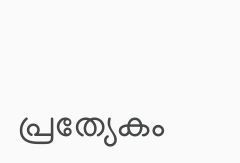പ്രത്യേകം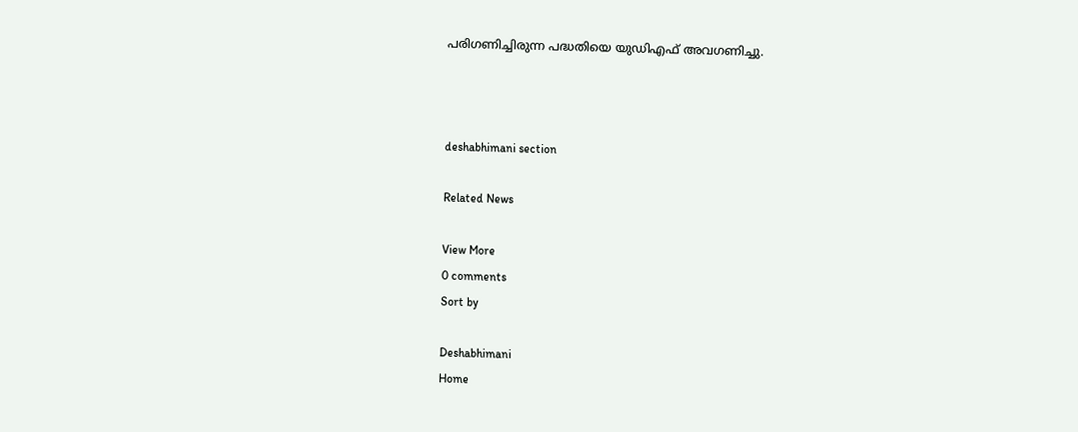പരിഗണിച്ചിരുന്ന പദ്ധതിയെ യുഡിഎഫ്‌ അവഗണിച്ചു.



deshabhimani section

Related News

View More
0 comments
Sort by

Deshabhimani
Home